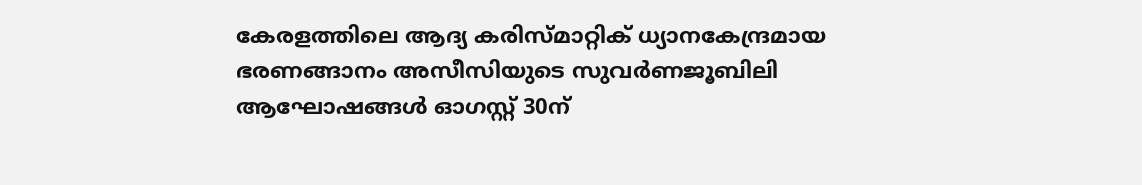കേരളത്തിലെ ആദ്യ കരിസ്മാറ്റിക് ധ്യാനകേന്ദ്രമായ ഭരണങ്ങാനം അസീസിയുടെ സുവര്‍ണജൂബിലി ആഘോഷങ്ങള്‍ ഓഗസ്റ്റ് 30ന്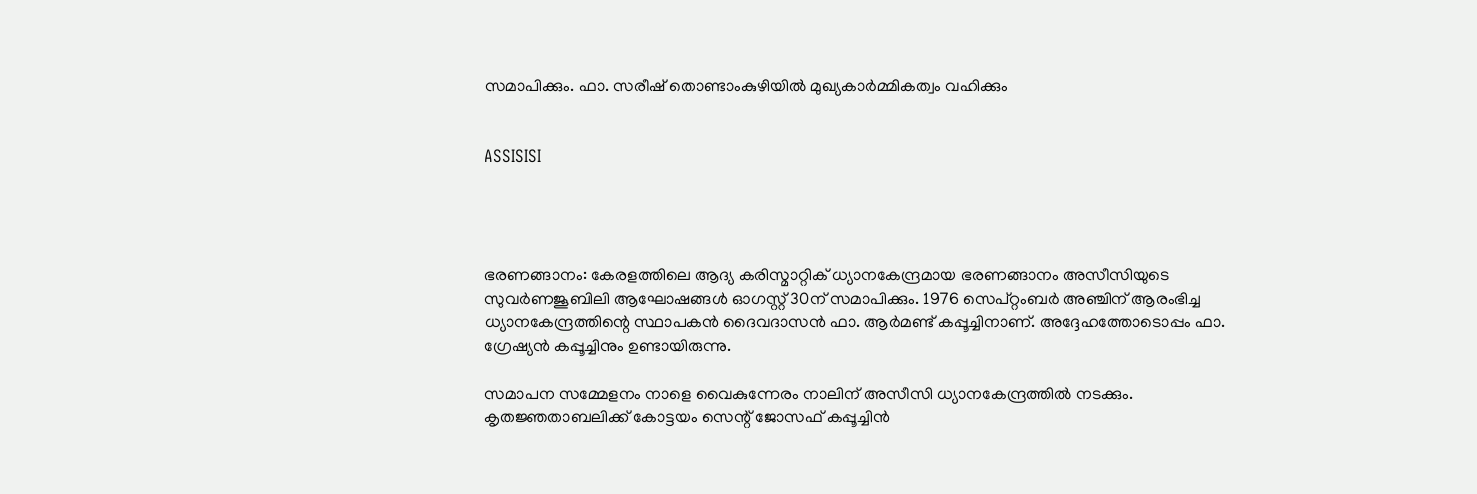സമാപിക്കും. ഫാ. സരീഷ് തൊണ്ടാംകുഴിയില്‍ മുഖ്യകാര്‍മ്മികത്വം വഹിക്കും


ASSISISI




ഭരണങ്ങാനം: കേരളത്തിലെ ആദ്യ കരിസ്മാറ്റിക് ധ്യാനകേന്ദ്രമായ ഭരണങ്ങാനം അസീസിയുടെ സുവര്‍ണജൂബിലി ആഘോഷങ്ങള്‍ ഓഗസ്റ്റ് 30ന് സമാപിക്കും. 1976 സെപ്റ്റംബര്‍ അഞ്ചിന് ആരംഭിച്ച ധ്യാനകേന്ദ്രത്തിന്റെ സ്ഥാപകന്‍ ദൈവദാസന്‍ ഫാ. ആര്‍മണ്ട് കപ്പൂച്ചിനാണ്. അദ്ദേഹത്തോടൊപ്പം ഫാ. ഗ്രേഷ്യന്‍ കപ്പൂച്ചിനും ഉണ്ടായിരുന്നു.

സമാപന സമ്മേളനം നാളെ വൈകുന്നേരം നാലിന് അസീസി ധ്യാനകേന്ദ്രത്തില്‍ നടക്കും. കൃതജ്ഞതാബലിക്ക് കോട്ടയം സെന്റ് ജോസഫ് കപ്പൂച്ചിന്‍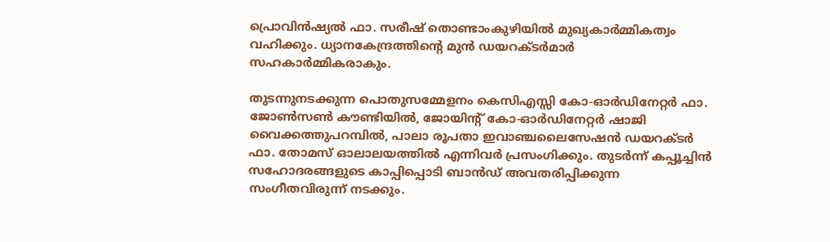പ്രൊവിന്‍ഷ്യല്‍ ഫാ. സരീഷ് തൊണ്ടാംകുഴിയില്‍ മുഖ്യകാര്‍മ്മികത്വം വഹിക്കും. ധ്യാനകേന്ദ്രത്തിന്റെ മുന്‍ ഡയറക്ടര്‍മാര്‍ സഹകാര്‍മ്മികരാകും.

തുടന്നുനടക്കുന്ന പൊതുസമ്മേളനം കെസിഎസ്സി കോ-ഓര്‍ഡിനേറ്റര്‍ ഫാ. ജോണ്‍സണ്‍ കൗണ്ടിയില്‍, ജോയിന്റ് കോ-ഓര്‍ഡിനേറ്റര്‍ ഷാജി വൈക്കത്തുപറമ്പില്‍, പാലാ രൂപതാ ഇവാഞ്ചലൈസേഷന്‍ ഡയറക്ടര്‍ ഫാ. തോമസ് ഓലാലയത്തില്‍ എന്നിവര്‍ പ്രസംഗിക്കും. തുടര്‍ന്ന് കപ്പൂച്ചിന്‍ സഹോദരങ്ങളുടെ കാപ്പിപ്പൊടി ബാന്‍ഡ് അവതരിപ്പിക്കുന്ന സംഗീതവിരുന്ന് നടക്കും.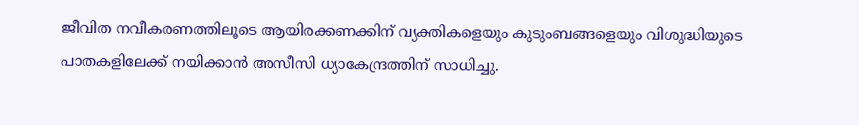ജീവിത നവീകരണത്തിലൂടെ ആയിരക്കണക്കിന് വ്യക്തികളെയും കുടുംബങ്ങളെയും വിശുദ്ധിയുടെ പാതകളിലേക്ക് നയിക്കാന്‍ അസീസി ധ്യാകേന്ദ്രത്തിന് സാധിച്ചു.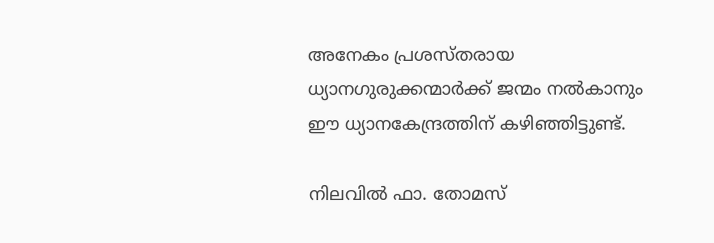അനേകം പ്രശസ്തരായ ധ്യാനഗുരുക്കന്മാര്‍ക്ക് ജന്മം നല്‍കാനും ഈ ധ്യാനകേന്ദ്രത്തിന് കഴിഞ്ഞിട്ടുണ്ട്.

നിലവില്‍ ഫാ. തോമസ്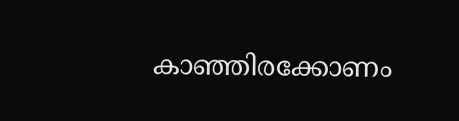കാഞ്ഞിരക്കോണം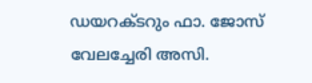ഡയറക്ടറും ഫാ. ജോസ് വേലച്ചേരി അസി.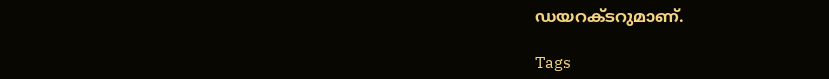ഡയറക്ടറുമാണ്.

Tags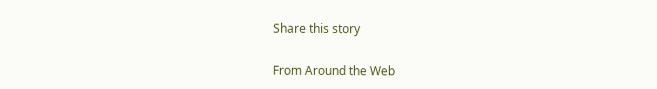Share this story

From Around the Web